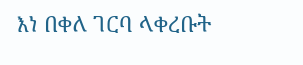እነ በቀለ ገርባ ላቀረቡት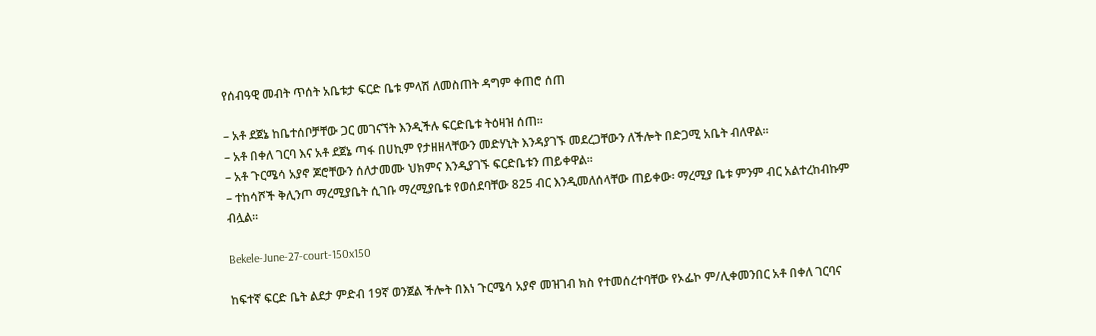የሰብዓዊ መብት ጥሰት አቤቱታ ፍርድ ቤቱ ምላሽ ለመስጠት ዳግም ቀጠሮ ሰጠ

– አቶ ደጀኔ ከቤተሰቦቻቸው ጋር መገናኘት እንዲችሉ ፍርድቤቱ ትዕዛዝ ሰጠ፡፡
– አቶ በቀለ ገርባ እና አቶ ደጀኔ ጣፋ በሀኪም የታዘዘላቸውን መድሃኒት እንዳያገኙ መደረጋቸውን ለችሎት በድጋሚ አቤት ብለዋል፡፡
– አቶ ጉርሜሳ አያኖ ጆሮቸውን ሰለታመሙ ህክምና እንዲያገኙ ፍርድቤቱን ጠይቀዋል፡፡
– ተከሳሾች ቅሊንጦ ማረሚያቤት ሲገቡ ማረሚያቤቱ የወሰደባቸው 825 ብር እንዲመለሰላቸው ጠይቀው፡ ማረሚያ ቤቱ ምንም ብር አልተረከብኩም ብሏል፡፡

Bekele-June-27-court-150x150

ከፍተኛ ፍርድ ቤት ልደታ ምድብ 19ኛ ወንጀል ችሎት በእነ ጉርሜሳ አያኖ መዝገብ ክስ የተመሰረተባቸው የኦፌኮ ም/ሊቀመንበር አቶ በቀለ ገርባና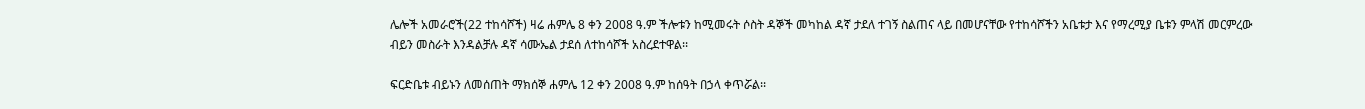ሌሎች አመራሮች(22 ተከሳሾች) ዛሬ ሐምሌ 8 ቀን 2008 ዓ.ም ችሎቱን ከሚመሩት ሶስት ዳኞች መካከል ዳኛ ታደለ ተገኝ ስልጠና ላይ በመሆናቸው የተከሳሾችን አቤቱታ እና የማረሚያ ቤቱን ምላሽ መርምረው ብይን መስራት እንዳልቻሉ ዳኛ ሳሙኤል ታደሰ ለተከሳሾች አስረደተዋል፡፡

ፍርድቤቱ ብይኑን ለመሰጠት ማክሰኞ ሐምሌ 12 ቀን 2008 ዓ.ም ከሰዓት በኃላ ቀጥሯል፡፡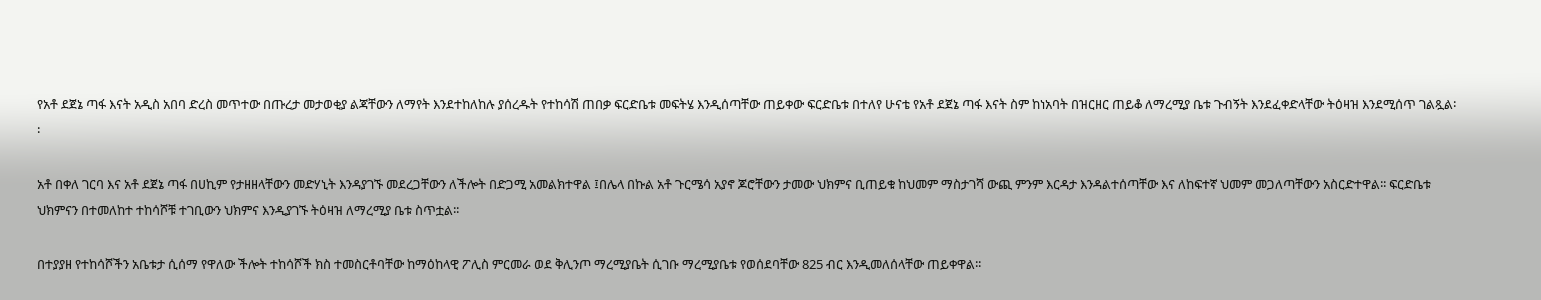የአቶ ደጀኔ ጣፋ እናት አዲስ አበባ ድረስ መጥተው በጡረታ መታወቂያ ልጃቸውን ለማየት እንደተከለከሉ ያሰረዱት የተከሳሽ ጠበቃ ፍርድቤቱ መፍትሄ እንዲሰጣቸው ጠይቀው ፍርድቤቱ በተለየ ሁናቴ የአቶ ደጀኔ ጣፋ እናት ስም ከነአባት በዝርዘር ጠይቆ ለማረሚያ ቤቱ ጉብኝት እንደፈቀድላቸው ትዕዛዝ እንደሚሰጥ ገልጿል፡፡

አቶ በቀለ ገርባ እና አቶ ደጀኔ ጣፋ በሀኪም የታዘዘላቸውን መድሃኒት እንዳያገኙ መደረጋቸውን ለችሎት በድጋሚ አመልክተዋል ፤በሌላ በኩል አቶ ጉርሜሳ አያኖ ጆሮቸውን ታመው ህክምና ቢጠይቁ ከህመም ማስታገሻ ውጪ ምንም እርዳታ እንዳልተሰጣቸው እና ለከፍተኛ ህመም መጋለጣቸውን አስርድተዋል፡፡ ፍርድቤቱ ህክምናን በተመለከተ ተከሳሾቹ ተገቢውን ህክምና እንዲያገኙ ትዕዛዝ ለማረሚያ ቤቱ ስጥቷል፡፡

በተያያዘ የተከሳሾችን አቤቱታ ሲሰማ የዋለው ችሎት ተከሳሾች ክስ ተመስርቶባቸው ከማዕከላዊ ፖሊስ ምርመራ ወደ ቅሊንጦ ማረሚያቤት ሲገቡ ማረሚያቤቱ የወሰደባቸው 825 ብር እንዲመለሰላቸው ጠይቀዋል፡፡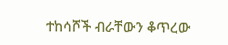ተከሳሾች ብራቸውን ቆጥረው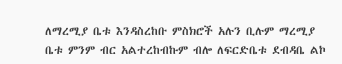ለማረሚያ ቤቱ እንዳስረከቡ ምስክሮች አሉን ቢሉም ማረሚያ ቤቱ ምንም ብር አልተረከብኩም ብሎ ለፍርድቤቱ ደብዳቤ ልኮ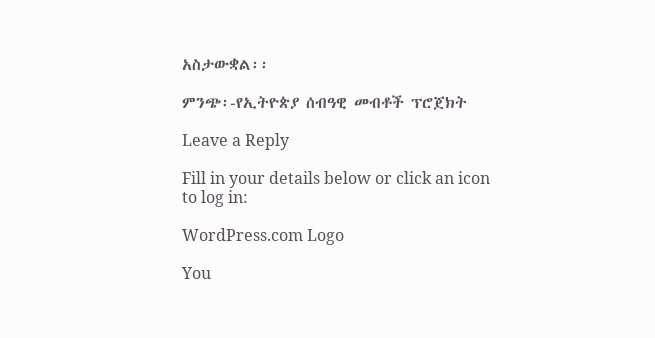አስታውቋል፡፡

ምንጭ፡-የኢትዮጵያ ሰብዓዊ መብቶች ፕሮጀክት

Leave a Reply

Fill in your details below or click an icon to log in:

WordPress.com Logo

You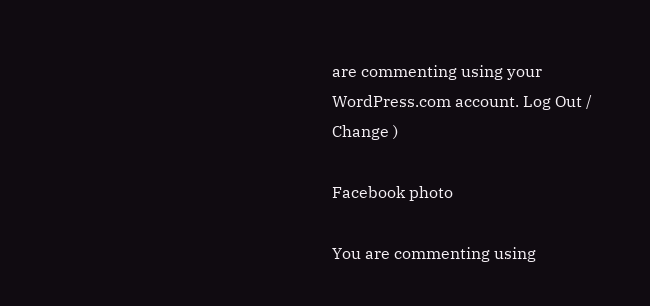are commenting using your WordPress.com account. Log Out /  Change )

Facebook photo

You are commenting using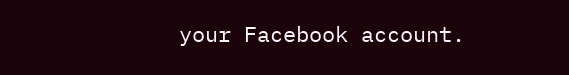your Facebook account.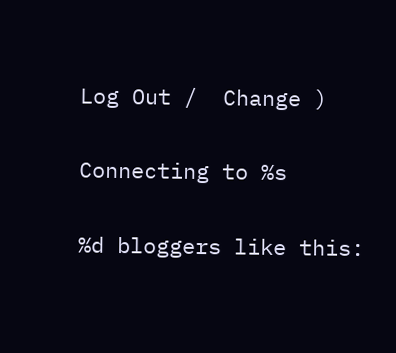Log Out /  Change )

Connecting to %s

%d bloggers like this: